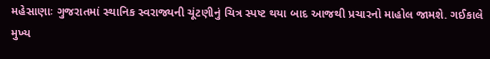મહેસાણાઃ ગુજરાતમાં સ્થાનિક સ્વરાજ્યની ચૂંટણીનું ચિત્ર સ્પષ્ટ થયા બાદ આજથી પ્રચારનો માહોલ જામશે. ગઈકાલે મુખ્ય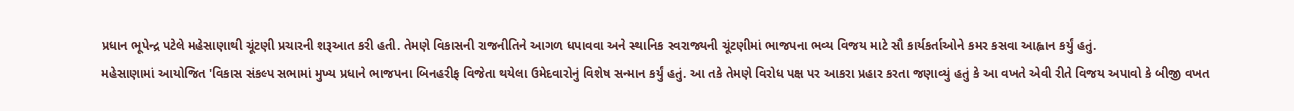પ્રધાન ભૂપેન્દ્ર પટેલે મહેસાણાથી ચૂંટણી પ્રચારની શરૂઆત કરી હતી. તેમણે વિકાસની રાજનીતિને આગળ ધપાવવા અને સ્થાનિક સ્વરાજ્યની ચૂંટણીમાં ભાજપના ભવ્ય વિજય માટે સૌ કાર્યકર્તાઓને કમર કસવા આહ્વાન કર્યું હતું.
મહેસાણામાં આયોજિત 'વિકાસ સંકલ્પ સભામાં મુખ્ય પ્રધાને ભાજપના બિનહરીફ વિજેતા થયેલા ઉમેદવારોનું વિશેષ સન્માન કર્યું હતું. આ તકે તેમણે વિરોધ પક્ષ પર આકરા પ્રહાર કરતા જણાવ્યું હતું કે આ વખતે એવી રીતે વિજય અપાવો કે બીજી વખત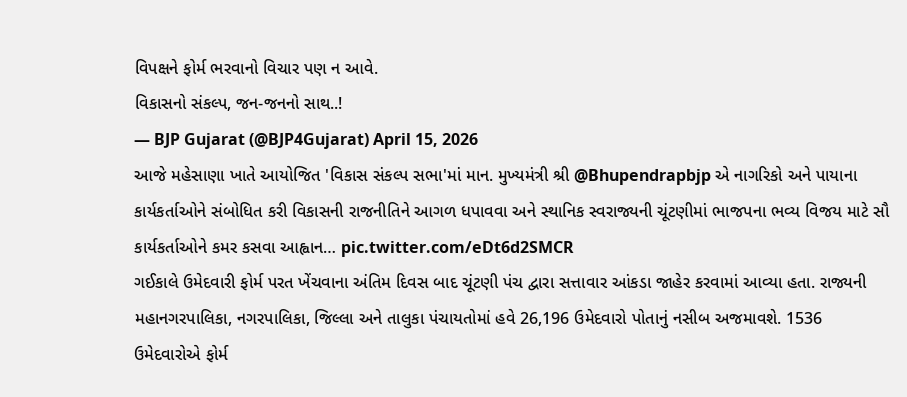વિપક્ષને ફોર્મ ભરવાનો વિચાર પણ ન આવે.
વિકાસનો સંકલ્પ, જન-જનનો સાથ..!
— BJP Gujarat (@BJP4Gujarat) April 15, 2026
આજે મહેસાણા ખાતે આયોજિત 'વિકાસ સંકલ્પ સભા'માં માન. મુખ્યમંત્રી શ્રી @Bhupendrapbjp એ નાગરિકો અને પાયાના કાર્યકર્તાઓને સંબોધિત કરી વિકાસની રાજનીતિને આગળ ધપાવવા અને સ્થાનિક સ્વરાજ્યની ચૂંટણીમાં ભાજપના ભવ્ય વિજય માટે સૌ કાર્યકર્તાઓને કમર કસવા આહ્વાન… pic.twitter.com/eDt6d2SMCR
ગઈકાલે ઉમેદવારી ફોર્મ પરત ખેંચવાના અંતિમ દિવસ બાદ ચૂંટણી પંચ દ્વારા સત્તાવાર આંકડા જાહેર કરવામાં આવ્યા હતા. રાજ્યની મહાનગરપાલિકા, નગરપાલિકા, જિલ્લા અને તાલુકા પંચાયતોમાં હવે 26,196 ઉમેદવારો પોતાનું નસીબ અજમાવશે. 1536 ઉમેદવારોએ ફોર્મ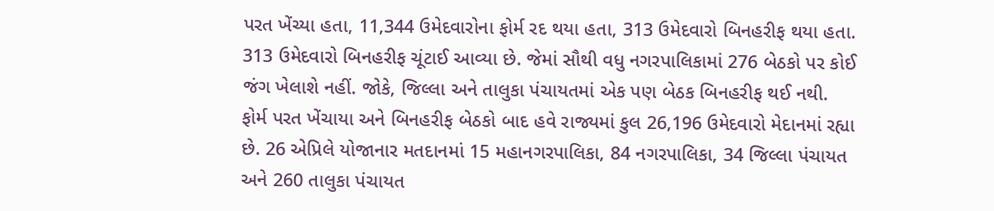પરત ખેંચ્યા હતા, 11,344 ઉમેદવારોના ફોર્મ રદ થયા હતા, 313 ઉમેદવારો બિનહરીફ થયા હતા. 313 ઉમેદવારો બિનહરીફ ચૂંટાઈ આવ્યા છે. જેમાં સૌથી વધુ નગરપાલિકામાં 276 બેઠકો પર કોઈ જંગ ખેલાશે નહીં. જોકે, જિલ્લા અને તાલુકા પંચાયતમાં એક પણ બેઠક બિનહરીફ થઈ નથી.
ફોર્મ પરત ખેંચાયા અને બિનહરીફ બેઠકો બાદ હવે રાજ્યમાં કુલ 26,196 ઉમેદવારો મેદાનમાં રહ્યા છે. 26 એપ્રિલે યોજાનાર મતદાનમાં 15 મહાનગરપાલિકા, 84 નગરપાલિકા, 34 જિલ્લા પંચાયત અને 260 તાલુકા પંચાયત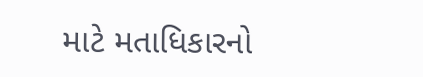માટે મતાધિકારનો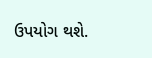ઉપયોગ થશે.